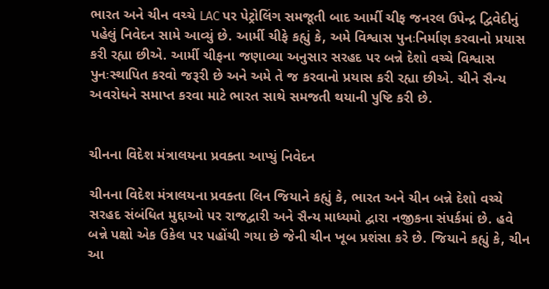ભારત અને ચીન વચ્ચે LAC પર પેટ્રોલિંગ સમજૂતી બાદ આર્મી ચીફ જનરલ ઉપેન્દ્ર દ્વિવેદીનું પહેલું નિવેદન સામે આવ્યું છે. આર્મી ચીફે કહ્યું કે, અમે વિશ્વાસ પુનઃનિર્માણ કરવાનો પ્રયાસ કરી રહ્યા છીએ. આર્મી ચીફના જણાવ્યા અનુસાર સરહદ પર બન્ને દેશો વચ્ચે વિશ્વાસ પુનઃસ્થાપિત કરવો જરૂરી છે અને અમે તે જ કરવાનો પ્રયાસ કરી રહ્યા છીએ. ચીને સૈન્ય અવરોધને સમાપ્ત કરવા માટે ભારત સાથે સમજતી થયાની પુષ્ટિ કરી છે.


ચીનના વિદેશ મંત્રાલયના પ્રવક્તા આપ્યું નિવેદન

ચીનના વિદેશ મંત્રાલયના પ્રવક્તા લિન જિયાને કહ્યું કે, ભારત અને ચીન બન્ને દેશો વચ્ચે સરહદ સંબંધિત મુદ્દાઓ પર રાજદ્વારી અને સૈન્ય માધ્યમો દ્વારા નજીકના સંપર્કમાં છે. હવે બન્ને પક્ષો એક ઉકેલ પર પહોંચી ગયા છે જેની ચીન ખૂબ પ્રશંસા કરે છે. જિયાને કહ્યું કે, ચીન આ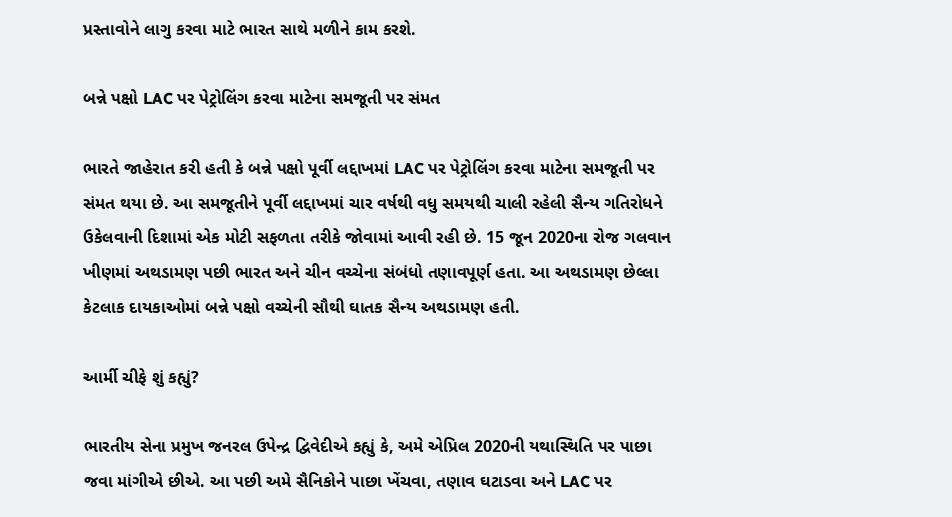પ્રસ્તાવોને લાગુ કરવા માટે ભારત સાથે મળીને કામ કરશે.

બન્ને પક્ષો LAC પર પેટ્રોલિંગ કરવા માટેના સમજૂતી પર સંમત

ભારતે જાહેરાત કરી હતી કે બન્ને પક્ષો પૂર્વી લદ્દાખમાં LAC પર પેટ્રોલિંગ કરવા માટેના સમજૂતી પર સંમત થયા છે. આ સમજૂતીને પૂર્વી લદ્દાખમાં ચાર વર્ષથી વધુ સમયથી ચાલી રહેલી સૈન્ય ગતિરોધને ઉકેલવાની દિશામાં એક મોટી સફળતા તરીકે જોવામાં આવી રહી છે. 15 જૂન 2020ના રોજ ગલવાન ખીણમાં અથડામણ પછી ભારત અને ચીન વચ્ચેના સંબંધો તણાવપૂર્ણ હતા. આ અથડામણ છેલ્લા કેટલાક દાયકાઓમાં બન્ને પક્ષો વચ્ચેની સૌથી ઘાતક સૈન્ય અથડામણ હતી.

આર્મી ચીફે શું કહ્યું?

ભારતીય સેના પ્રમુખ જનરલ ઉપેન્દ્ર દ્વિવેદીએ કહ્યું કે, અમે એપ્રિલ 2020ની યથાસ્થિતિ પર પાછા જવા માંગીએ છીએ. આ પછી અમે સૈનિકોને પાછા ખેંચવા, તણાવ ઘટાડવા અને LAC પર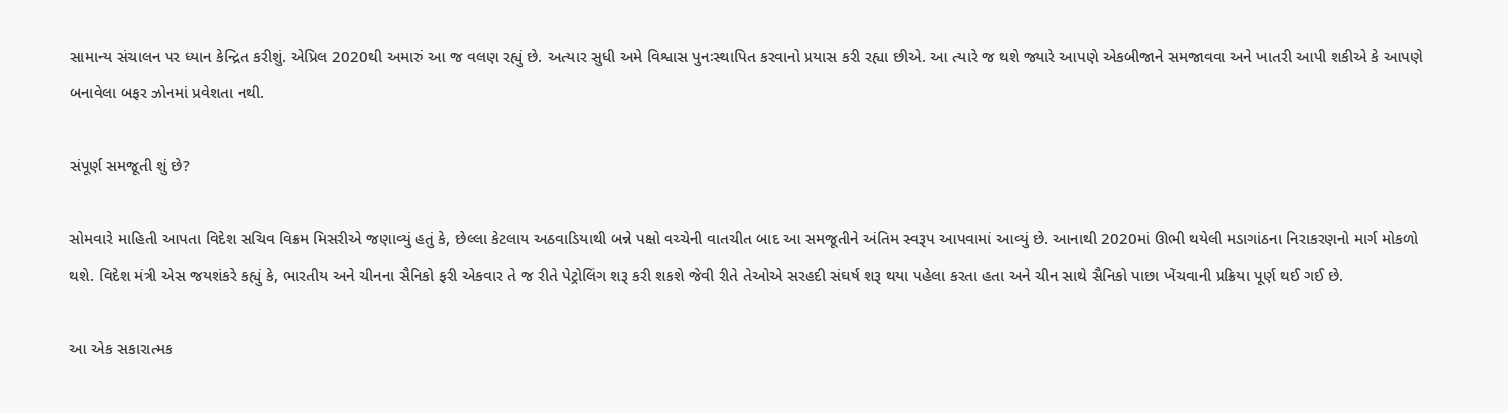સામાન્ય સંચાલન પર ધ્યાન કેન્દ્રિત કરીશું. એપ્રિલ 2020થી અમારું આ જ વલણ રહ્યું છે. અત્યાર સુધી અમે વિશ્વાસ પુનઃસ્થાપિત કરવાનો પ્રયાસ કરી રહ્યા છીએ. આ ત્યારે જ થશે જ્યારે આપણે એકબીજાને સમજાવવા અને ખાતરી આપી શકીએ કે આપણે બનાવેલા બફર ઝોનમાં પ્રવેશતા નથી.

સંપૂર્ણ સમજૂતી શું છે?

સોમવારે માહિતી આપતા વિદેશ સચિવ વિક્રમ મિસરીએ જણાવ્યું હતું કે, છેલ્લા કેટલાય અઠવાડિયાથી બન્ને પક્ષો વચ્ચેની વાતચીત બાદ આ સમજૂતીને અંતિમ સ્વરૂપ આપવામાં આવ્યું છે. આનાથી 2020માં ઊભી થયેલી મડાગાંઠના નિરાકરણનો માર્ગ મોકળો થશે. વિદેશ મંત્રી એસ જયશંકરે કહ્યું કે, ભારતીય અને ચીનના સૈનિકો ફરી એકવાર તે જ રીતે પેટ્રોલિંગ શરૂ કરી શકશે જેવી રીતે તેઓએ સરહદી સંઘર્ષ શરૂ થયા પહેલા કરતા હતા અને ચીન સાથે સૈનિકો પાછા ખેંચવાની પ્રક્રિયા પૂર્ણ થઈ ગઈ છે.

આ એક સકારાત્મક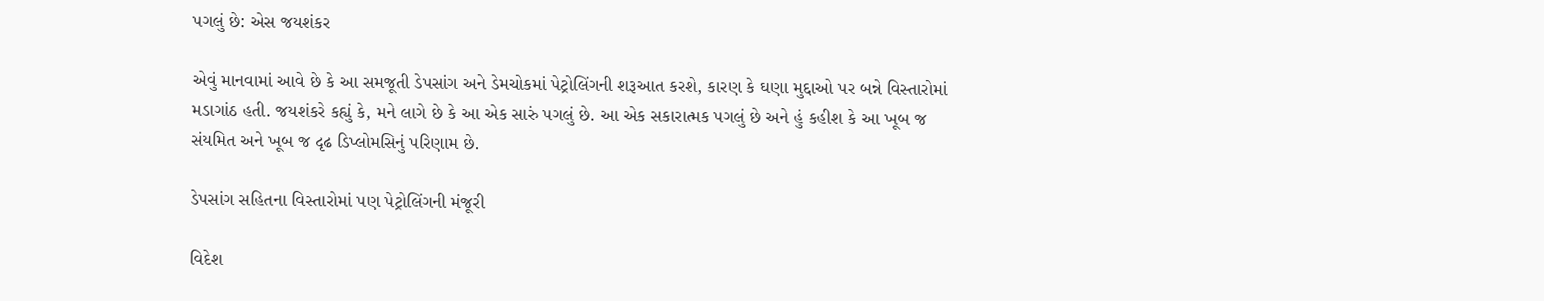પગલું છે: એસ જયશંકર

એવું માનવામાં આવે છે કે આ સમજૂતી ડેપસાંગ અને ડેમચોકમાં પેટ્રોલિંગની શરૂઆત કરશે, કારણ કે ઘણા મુદ્દાઓ પર બન્ને વિસ્તારોમાં મડાગાંઠ હતી. જયશંકરે કહ્યું કે, મને લાગે છે કે આ એક સારું પગલું છે. આ એક સકારાત્મક પગલું છે અને હું કહીશ કે આ ખૂબ જ સંયમિત અને ખૂબ જ દૃઢ ડિપ્લોમસિનું પરિણામ છે.

ડેપસાંગ સહિતના વિસ્તારોમાં પણ પેટ્રોલિંગની મંજૂરી

વિદેશ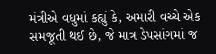મંત્રીએ વધુમાં કહ્યું કે, અમારી વચ્ચે એક સમજૂતી થઈ છે, જે માત્ર ડેપસાંગમાં જ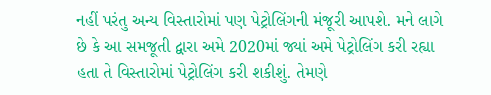નહીં પરંતુ અન્ય વિસ્તારોમાં પણ પેટ્રોલિંગની મંજૂરી આપશે. મને લાગે છે કે આ સમજૂતી દ્વારા અમે 2020માં જ્યાં અમે પેટ્રોલિંગ કરી રહ્યા હતા તે વિસ્તારોમાં પેટ્રોલિંગ કરી શકીશું. તેમણે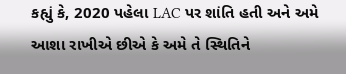કહ્યું કે, 2020 પહેલા LAC પર શાંતિ હતી અને અમે આશા રાખીએ છીએ કે અમે તે સ્થિતિને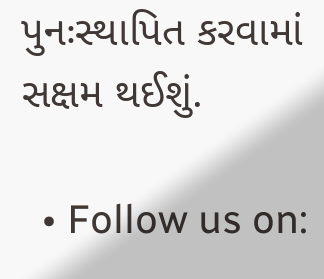પુનઃસ્થાપિત કરવામાં સક્ષમ થઈશું.

  • Follow us on: